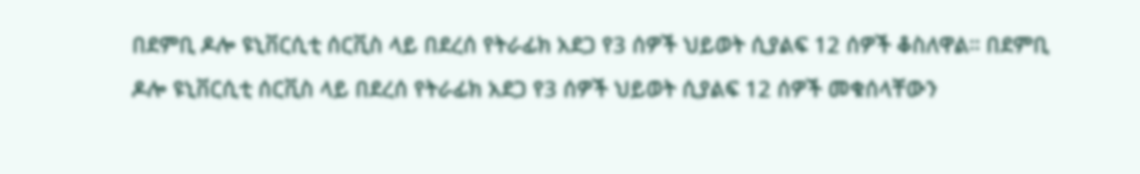በደምቢ ዶሎ ዩኒቨርሲቲ ሰርቪስ ላይ በደረሰ የትራፊክ አደጋ የ3 ሰዎች ህይወት ሲያልፍ 12 ሰዎች ቆስለዋል። በደምቢ ዶሎ ዩኒቨርሲቲ ሰርቪስ ላይ በደረሰ የትራፊክ አደጋ የ3 ሰዎች ህይወት ሲያልፍ 12 ሰዎች መቁሰላቸውን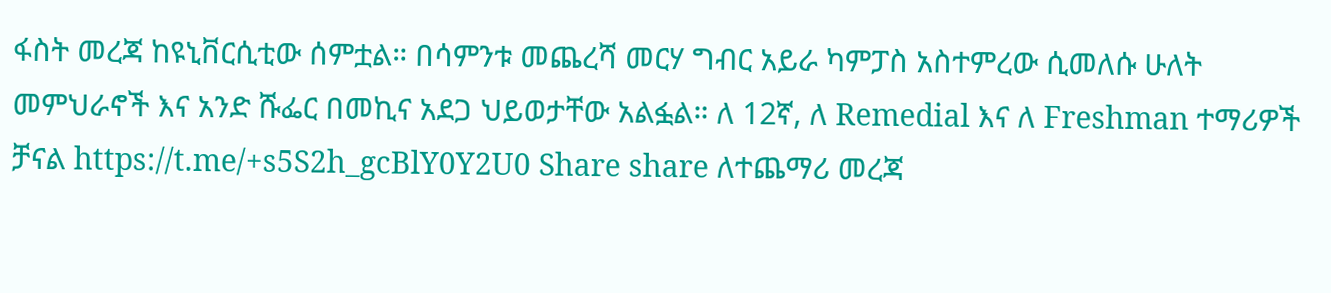ፋስት መረጃ ከዩኒቨርሲቲው ሰምቷል። በሳምንቱ መጨረሻ መርሃ ግብር አይራ ካምፓስ አስተምረው ሲመለሱ ሁለት መምህራኖች እና አንድ ሹፌር በመኪና አደጋ ህይወታቸው አልፏል። ለ 12ኛ, ለ Remedial እና ለ Freshman ተማሪዎች ቻናል https://t.me/+s5S2h_gcBlY0Y2U0 Share share ለተጨማሪ መረጃ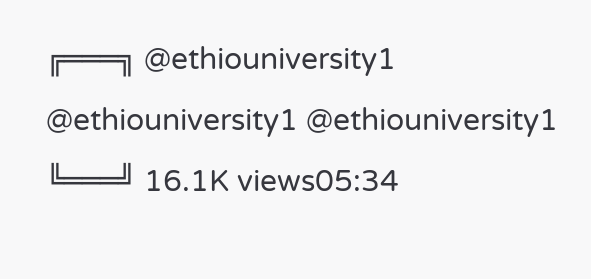╔═══╗ @ethiouniversity1 @ethiouniversity1 @ethiouniversity1 ╚═══╝ 16.1K views05:34